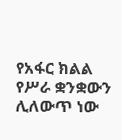የአፋር ክልል የሥራ ቋንቋውን ሊለውጥ ነው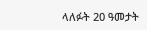ላለፉት 20 ዓመታት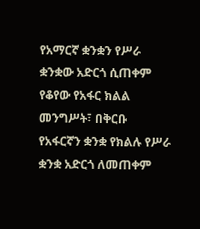የአማርኛ ቋንቋን የሥራ ቋንቋው አድርጎ ሲጠቀም የቆየው የአፋር ክልል መንግሥት፣ በቅርቡ የአፋርኛን ቋንቋ የክልሉ የሥራ ቋንቋ አድርጎ ለመጠቀም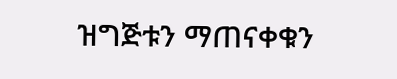ዝግጅቱን ማጠናቀቁን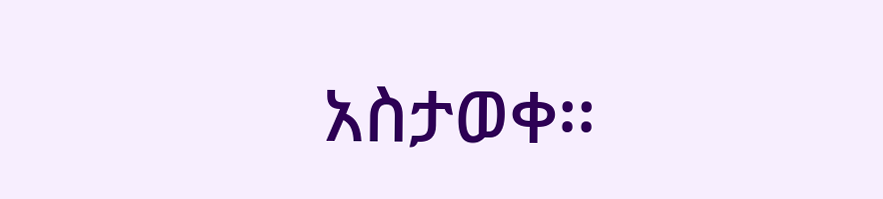አስታወቀ፡፡